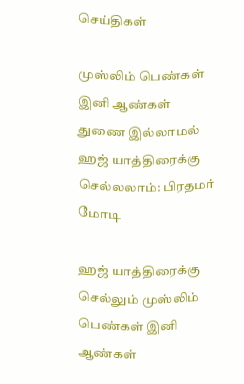செய்திகள்

முஸ்லிம் பெண்கள் இனி ஆண்கள் துணை இல்லாமல் ஹஜ் யாத்திரைக்கு செல்லலாம்: பிரதமர் மோடி

ஹஜ் யாத்திரைக்கு செல்லும் முஸ்லிம் பெண்கள் இனி ஆண்கள்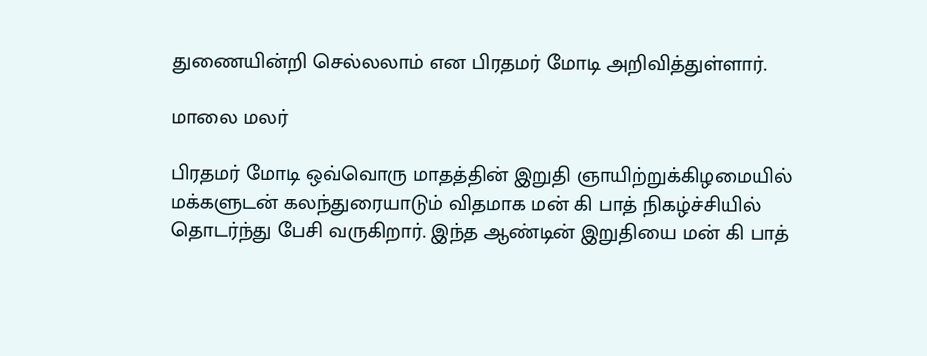துணையின்றி செல்லலாம் என பிரதமர் மோடி அறிவித்துள்ளார்.

மாலை மலர்

பிரதமர் மோடி ஒவ்வொரு மாதத்தின் இறுதி ஞாயிற்றுக்கிழமையில் மக்களுடன் கலந்துரையாடும் விதமாக மன் கி பாத் நிகழ்ச்சியில் தொடர்ந்து பேசி வருகிறார். இந்த ஆண்டின் இறுதியை மன் கி பாத்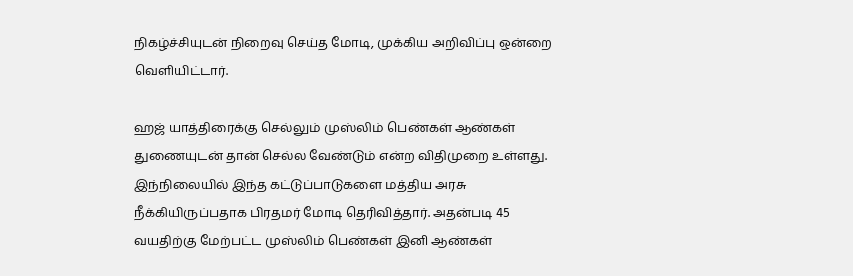நிகழ்ச்சியுடன் நிறைவு செய்த மோடி, முக்கிய அறிவிப்பு ஒன்றை வெளியிட்டார்.

ஹஜ் யாத்திரைக்கு செல்லும் முஸ்லிம் பெண்கள் ஆண்கள் துணையுடன் தான் செல்ல வேண்டும் என்ற விதிமுறை உள்ளது. இந்நிலையில் இந்த கட்டுப்பாடுகளை மத்திய அரசு நீக்கியிருப்பதாக பிரதமர் மோடி தெரிவித்தார். அதன்படி 45 வயதிற்கு மேற்பட்ட முஸ்லிம் பெண்கள் இனி ஆண்கள்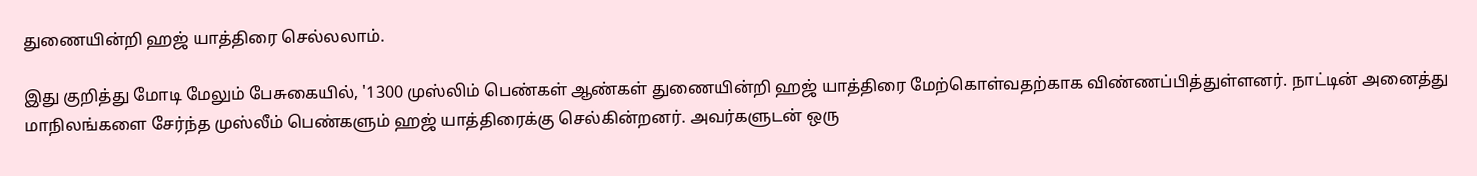துணையின்றி ஹஜ் யாத்திரை செல்லலாம்.

இது குறித்து மோடி மேலும் பேசுகையில், '1300 முஸ்லிம் பெண்கள் ஆண்கள் துணையின்றி ஹஜ் யாத்திரை மேற்கொள்வதற்காக விண்ணப்பித்துள்ளனர். நாட்டின் அனைத்து மாநிலங்களை சேர்ந்த முஸ்லீம் பெண்களும் ஹஜ் யாத்திரைக்கு செல்கின்றனர். அவர்களுடன் ஒரு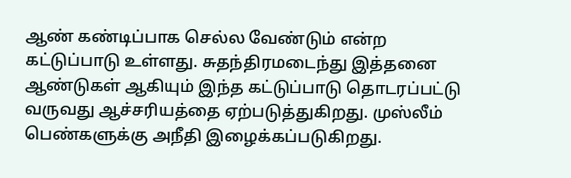ஆண் கண்டிப்பாக செல்ல வேண்டும் என்ற கட்டுப்பாடு உள்ளது. சுதந்திரமடைந்து இத்தனை ஆண்டுகள் ஆகியும் இந்த கட்டுப்பாடு தொடரப்பட்டு வருவது ஆச்சரியத்தை ஏற்படுத்துகிறது. முஸ்லீம் பெண்களுக்கு அநீதி இழைக்கப்படுகிறது.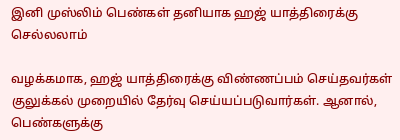இனி முஸ்லிம் பெண்கள் தனியாக ஹஜ் யாத்திரைக்கு செல்லலாம்

வழக்கமாக, ஹஜ் யாத்திரைக்கு விண்ணப்பம் செய்தவர்கள் குலுக்கல் முறையில் தேர்வு செய்யப்படுவார்கள். ஆனால், பெண்களுக்கு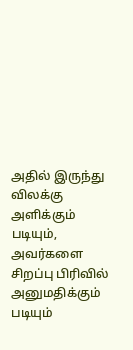அதில் இருந்து விலக்கு அளிக்கும் படியும், அவர்களை சிறப்பு பிரிவில் அனுமதிக்கும் படியும்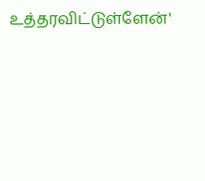உத்தரவிட்டுள்ளேன்'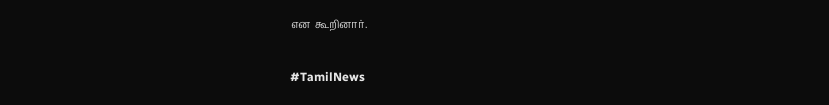என  கூறினார்.

#TamilNews